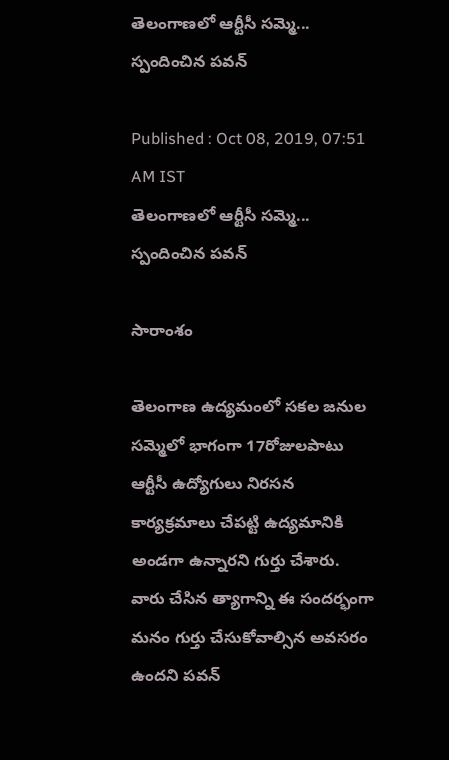తెలంగాణలో ఆర్టీసీ సమ్మె... స్పందించిన పవన్

Published : Oct 08, 2019, 07:51 AM IST
తెలంగాణలో ఆర్టీసీ సమ్మె... స్పందించిన పవన్

సారాంశం

తెలంగాణ ఉద్యమంలో సకల జనుల సమ్మెలో భాగంగా 17రోజులపాటు ఆర్టీసీ ఉద్యోగులు నిరసన కార్యక్రమాలు చేపట్టి ఉద్యమానికి అండగా ఉన్నారని గుర్తు చేశారు. వారు చేసిన త్యాగాన్ని ఈ సందర్భంగా మనం గుర్తు చేసుకోవాల్సిన అవసరం ఉందని పవన్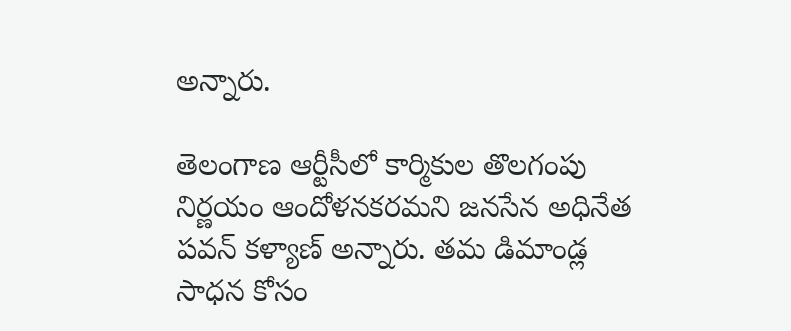అన్నారు.

తెలంగాణ ఆర్టీసీలో కార్మికుల తొలగంపు నిర్ణయం ఆందోళనకరమని జనసేన అధినేత పవన్ కళ్యాణ్ అన్నారు. తమ డిమాండ్ల సాధన కోసం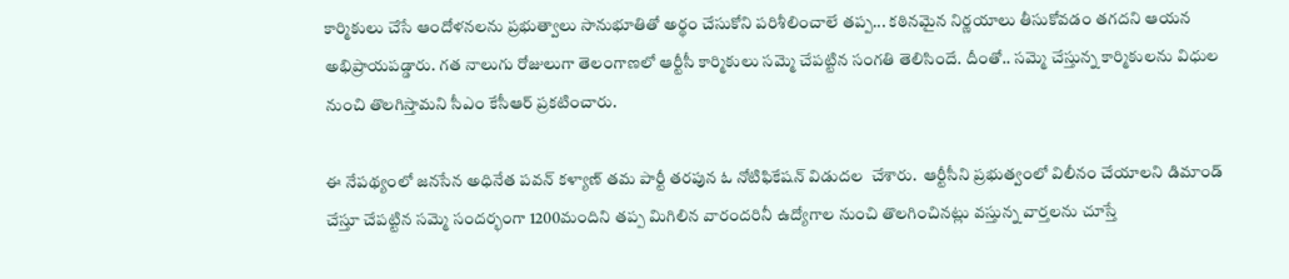కార్మికులు చేసే ఆందోళనలను ప్రభుత్వాలు సానుభూతితో అర్థం చేసుకోని పరిశీలించాలే తప్ప... కఠినమైన నిర్ణయాలు తీసుకోవడం తగదని ఆయన అభిప్రాయపడ్డారు. గత నాలుగు రోజులుగా తెలంగాణలో ఆర్టీసీ కార్మికులు సమ్మె చేపట్టిన సంగతి తెలిసిందే. దీంతో.. సమ్మె చేస్తున్న కార్మికులను విధుల నుంచి తొలగిస్తామని సీఎం కేసీఆర్ ప్రకటించారు.

ఈ నేపథ్యంలో జనసేన అధినేత పవన్ కళ్యాణ్ తమ పార్టీ తరపున ఓ నోటిఫికేషన్ విడుదల  చేశారు.  ఆర్టీసీని ప్రభుత్వంలో విలీనం చేయాలని డిమాండ్ చేస్తూ చేపట్టిన సమ్మె సందర్భంగా 1200మందిని తప్ప మిగిలిన వారందరినీ ఉద్యోగాల నుంచి తొలగించినట్లు వస్తున్న వార్తలను చూస్తే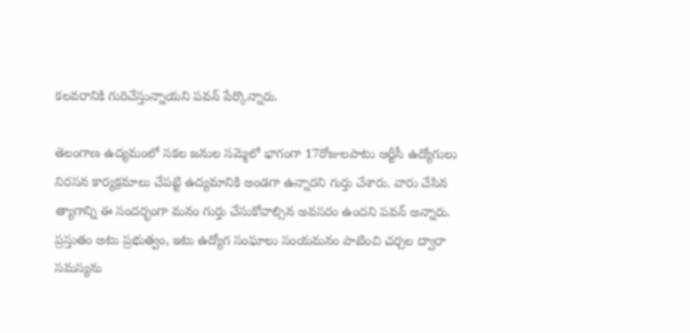కలవరానికి గురిచేస్తున్నాయని పవన్ పేర్కొన్నారు.

తెలంగాణ ఉద్యమంలో సకల జనుల సమ్మెలో భాగంగా 17రోజులపాటు ఆర్టీసీ ఉద్యోగులు నిరసన కార్యక్రమాలు చేపట్టి ఉద్యమానికి అండగా ఉన్నారని గుర్తు చేశారు. వారు చేసిన త్యాగాన్ని ఈ సందర్భంగా మనం గుర్తు చేసుకోవాల్సిన అవసరం ఉందని పవన్ అన్నారు. ప్రస్తుతం అటు ప్రభుత్వం, ఇటు ఉద్యోగ సంఘాలు సంయమనం పాటించి చర్చల ద్వారా సమస్యను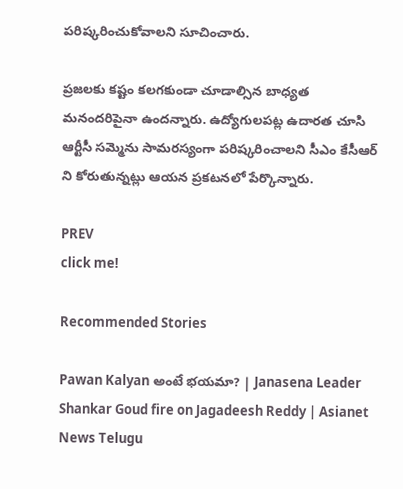పరిష్కరించుకోవాలని సూచించారు.

ప్రజలకు కష్టం కలగకుండా చూడాల్సిన బాధ్యత మనందరిపైనా ఉందన్నారు. ఉద్యోగులపట్ల ఉదారత చూసి ఆర్టీసీ సమ్మెను సామరస్యంగా పరిష్కరించాలని సీఎం కేసీఆర్ ని కోరుతున్నట్లు ఆయన ప్రకటనలో పేర్కొన్నారు.

PREV
click me!

Recommended Stories

Pawan Kalyan అంటే భయమా? | Janasena Leader Shankar Goud fire on Jagadeesh Reddy | Asianet News Telugu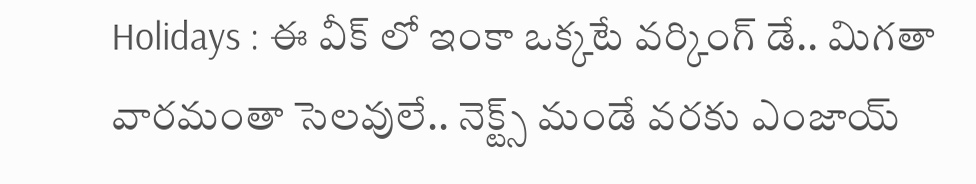Holidays : ఈ వీక్ లో ఇంకా ఒక్కటే వర్కింగ్ డే.. మిగతా వారమంతా సెలవులే.. నెక్ట్స్ మండే వరకు ఎంజాయ్